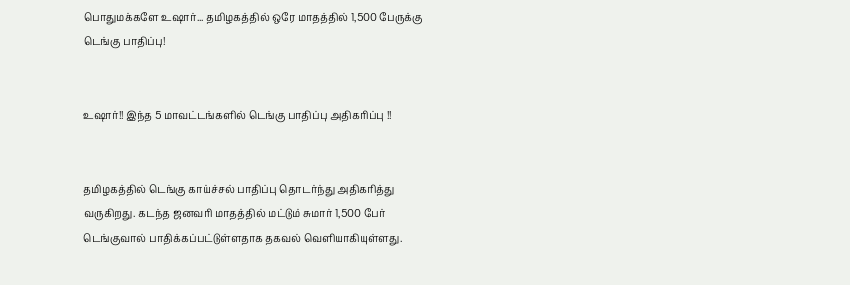பொதுமக்களே உஷார்... தமிழகத்தில் ஒரே மாதத்தில் 1,500 பேருக்கு டெங்கு பாதிப்பு!


உஷார்!! இந்த 5 மாவட்டங்களில் டெங்கு பாதிப்பு அதிகரிப்பு !!


தமிழகத்தில் டெங்கு காய்ச்சல் பாதிப்பு தொடர்ந்து அதிகரித்து வருகிறது. கடந்த ஜனவரி மாதத்தில் மட்டும் சுமார் 1,500 பேர் டெங்குவால் பாதிக்கப்பட்டுள்ளதாக தகவல் வெளியாகியுள்ளது.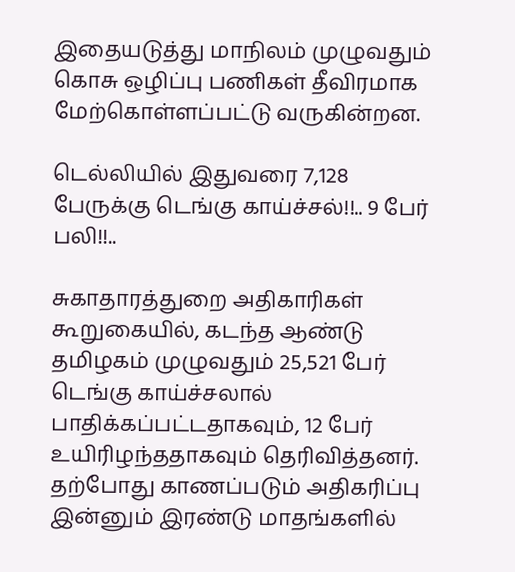இதையடுத்து மாநிலம் முழுவதும் கொசு ஒழிப்பு பணிகள் தீவிரமாக மேற்கொள்ளப்பட்டு வருகின்றன.

டெல்லியில் இதுவரை 7,128 பேருக்கு டெங்கு காய்ச்சல்!!.. 9 பேர் பலி!!..

சுகாதாரத்துறை அதிகாரிகள் கூறுகையில், கடந்த ஆண்டு தமிழகம் முழுவதும் 25,521 பேர் டெங்கு காய்ச்சலால் பாதிக்கப்பட்டதாகவும், 12 பேர் உயிரிழந்ததாகவும் தெரிவித்தனர். தற்போது காணப்படும் அதிகரிப்பு இன்னும் இரண்டு மாதங்களில்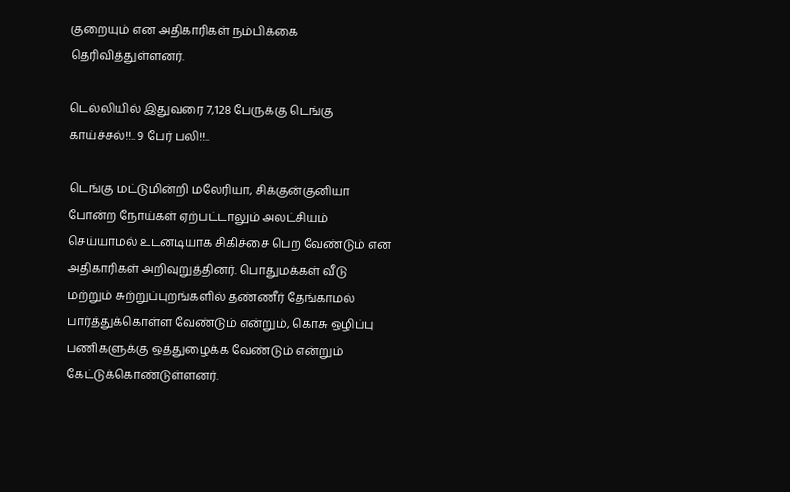குறையும் என அதிகாரிகள் நம்பிக்கை தெரிவித்துள்ளனர்.

டெல்லியில் இதுவரை 7,128 பேருக்கு டெங்கு காய்ச்சல்!!.. 9 பேர் பலி!!..

டெங்கு மட்டுமின்றி மலேரியா, சிக்குன்குனியா போன்ற நோய்கள் ஏற்பட்டாலும் அலட்சியம் செய்யாமல் உடனடியாக சிகிச்சை பெற வேண்டும் என அதிகாரிகள் அறிவுறுத்தினர். பொதுமக்கள் வீடு மற்றும் சுற்றுப்புறங்களில் தண்ணீர் தேங்காமல் பார்த்துக்கொள்ள வேண்டும் என்றும், கொசு ஒழிப்பு பணிகளுக்கு ஒத்துழைக்க வேண்டும் என்றும் கேட்டுக்கொண்டுள்ளனர்.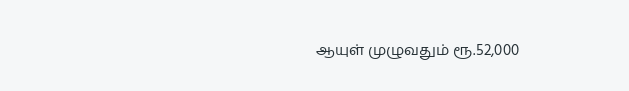ஆயுள் முழுவதும் ரூ.52,000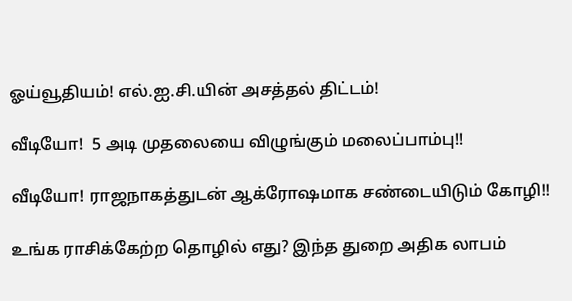ஓய்வூதியம்! எல்.ஐ.சி.யின் அசத்தல் திட்டம்!

வீடியோ!  5 அடி முதலையை விழுங்கும் மலைப்பாம்பு!!

வீடியோ! ராஜநாகத்துடன் ஆக்ரோஷமாக சண்டையிடும் கோழி!!

உங்க ராசிக்கேற்ற தொழில் எது? இந்த துறை அதிக லாபம்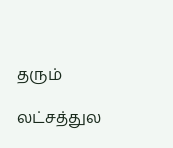தரும்

லட்சத்துல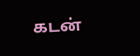கடன்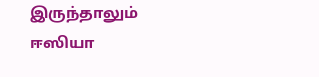இருந்தாலும் ஈஸியா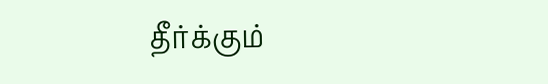தீர்க்கும்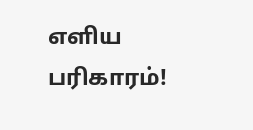எளிய பரிகாரம்!